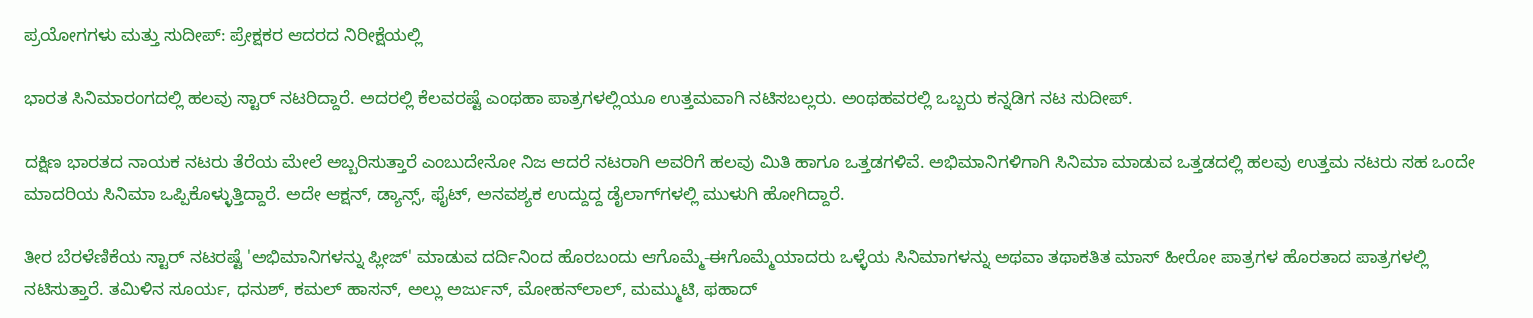ಪ್ರಯೋಗಗಳು ಮತ್ತು ಸುದೀಪ್: ಪ್ರೇಕ್ಷಕರ ಆದರದ ನಿರೀಕ್ಷೆಯಲ್ಲಿ

ಭಾರತ ಸಿನಿಮಾರಂಗದಲ್ಲಿ ಹಲವು ಸ್ಟಾರ್ ನಟರಿದ್ದಾರೆ. ಅದರಲ್ಲಿ ಕೆಲವರಷ್ಟೆ ಎಂಥಹಾ ಪಾತ್ರಗಳಲ್ಲಿಯೂ ಉತ್ತಮವಾಗಿ ನಟಿಸಬಲ್ಲರು. ಅಂಥಹವರಲ್ಲಿ ಒಬ್ಬರು ಕನ್ನಡಿಗ ನಟ ಸುದೀಪ್.

ದಕ್ಷಿಣ ಭಾರತದ ನಾಯಕ ನಟರು ತೆರೆಯ ಮೇಲೆ ಅಬ್ಬರಿಸುತ್ತಾರೆ ಎಂಬುದೇನೋ ನಿಜ ಆದರೆ ನಟರಾಗಿ ಅವರಿಗೆ ಹಲವು ಮಿತಿ ಹಾಗೂ ಒತ್ತಡಗಳಿವೆ. ಅಭಿಮಾನಿಗಳಿಗಾಗಿ ಸಿನಿಮಾ ಮಾಡುವ ಒತ್ತಡದಲ್ಲಿ ಹಲವು ಉತ್ತಮ ನಟರು ಸಹ ಒಂದೇ ಮಾದರಿಯ ಸಿನಿಮಾ ಒಪ್ಪಿಕೊಳ್ಳುತ್ತಿದ್ದಾರೆ. ಅದೇ ಆಕ್ಷನ್, ಡ್ಯಾನ್ಸ್, ಫೈಟ್‌, ಅನವಶ್ಯಕ ಉದ್ದುದ್ದ ಡೈಲಾಗ್‌ಗಳಲ್ಲಿ ಮುಳುಗಿ ಹೋಗಿದ್ದಾರೆ.

ತೀರ ಬೆರಳೆಣಿಕೆಯ ಸ್ಟಾರ್ ನಟರಷ್ಟೆ 'ಅಭಿಮಾನಿಗಳನ್ನು ಪ್ಲೀಜ್' ಮಾಡುವ ದರ್ದಿನಿಂದ ಹೊರಬಂದು ಆಗೊಮ್ಮೆ-ಈಗೊಮ್ಮೆಯಾದರು ಒಳ್ಳೆಯ ಸಿನಿಮಾಗಳನ್ನು ಅಥವಾ ತಥಾಕತಿತ ಮಾಸ್ ಹೀರೋ ಪಾತ್ರಗಳ ಹೊರತಾದ ಪಾತ್ರಗಳಲ್ಲಿ ನಟಿಸುತ್ತಾರೆ. ತಮಿಳಿನ ಸೂರ್ಯ, ಧನುಶ್, ಕಮಲ್ ಹಾಸನ್, ಅಲ್ಲು ಅರ್ಜುನ್, ಮೋಹನ್‌ಲಾಲ್, ಮಮ್ಮುಟಿ, ಫಹಾದ್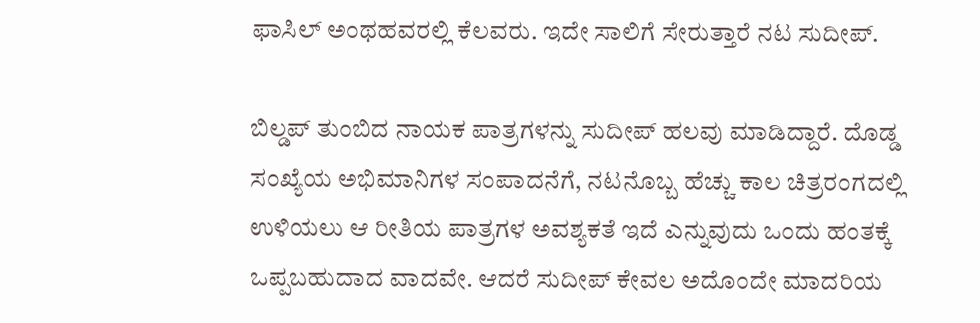ಫಾಸಿಲ್ ಅಂಥಹವರಲ್ಲಿ ಕೆಲವರು. ಇದೇ ಸಾಲಿಗೆ ಸೇರುತ್ತಾರೆ ನಟ ಸುದೀಪ್.

ಬಿಲ್ಡಪ್ ತುಂಬಿದ ನಾಯಕ ಪಾತ್ರಗಳನ್ನು ಸುದೀಪ್ ಹಲವು ಮಾಡಿದ್ದಾರೆ. ದೊಡ್ಡ ಸಂಖ್ಯೆಯ ಅಭಿಮಾನಿಗಳ ಸಂಪಾದನೆಗೆ, ನಟನೊಬ್ಬ ಹೆಚ್ಚು ಕಾಲ ಚಿತ್ರರಂಗದಲ್ಲಿ ಉಳಿಯಲು ಆ ರೀತಿಯ ಪಾತ್ರಗಳ ಅವಶ್ಯಕತೆ ಇದೆ ಎನ್ನುವುದು ಒಂದು ಹಂತಕ್ಕೆ ಒಪ್ಪಬಹುದಾದ ವಾದವೇ. ಆದರೆ ಸುದೀಪ್ ಕೇವಲ ಅದೊಂದೇ ಮಾದರಿಯ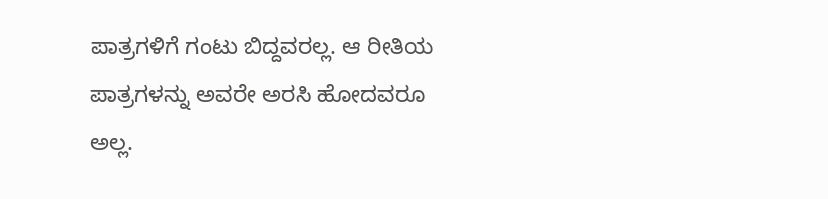ಪಾತ್ರಗಳಿಗೆ ಗಂಟು ಬಿದ್ದವರಲ್ಲ. ಆ ರೀತಿಯ ಪಾತ್ರಗಳನ್ನು ಅವರೇ ಅರಸಿ ಹೋದವರೂ ಅಲ್ಲ.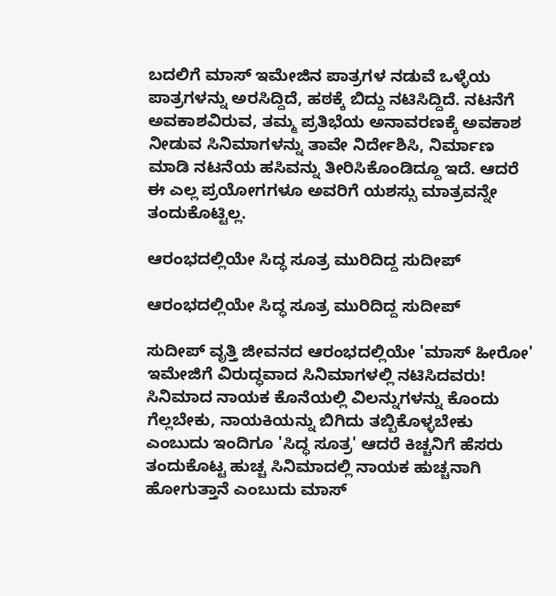ಬದಲಿಗೆ ಮಾಸ್ ಇಮೇಜಿನ ಪಾತ್ರಗಳ ನಡುವೆ ಒಳ್ಳೆಯ ಪಾತ್ರಗಳನ್ನು ಅರಸಿದ್ದಿದೆ, ಹಠಕ್ಕೆ ಬಿದ್ದು ನಟಿಸಿದ್ದಿದೆ. ನಟನೆಗೆ ಅವಕಾಶವಿರುವ, ತಮ್ಮ ಪ್ರತಿಭೆಯ ಅನಾವರಣಕ್ಕೆ ಅವಕಾಶ ನೀಡುವ ಸಿನಿಮಾಗಳನ್ನು ತಾವೇ ನಿರ್ದೇಶಿಸಿ, ನಿರ್ಮಾಣ ಮಾಡಿ ನಟನೆಯ ಹಸಿವನ್ನು ತೀರಿಸಿಕೊಂಡಿದ್ದೂ ಇದೆ. ಆದರೆ ಈ ಎಲ್ಲ ಪ್ರಯೋಗಗಳೂ ಅವರಿಗೆ ಯಶಸ್ಸು ಮಾತ್ರವನ್ನೇ ತಂದುಕೊಟ್ಟಿಲ್ಲ.

ಆರಂಭದಲ್ಲಿಯೇ ಸಿದ್ಧ ಸೂತ್ರ ಮುರಿದಿದ್ದ ಸುದೀಪ್

ಆರಂಭದಲ್ಲಿಯೇ ಸಿದ್ಧ ಸೂತ್ರ ಮುರಿದಿದ್ದ ಸುದೀಪ್

ಸುದೀಪ್ ವೃತ್ತಿ ಜೀವನದ ಆರಂಭದಲ್ಲಿಯೇ 'ಮಾಸ್ ಹೀರೋ' ಇಮೇಜಿಗೆ ವಿರುದ್ಧವಾದ ಸಿನಿಮಾಗಳಲ್ಲಿ ನಟಿಸಿದವರು! ಸಿನಿಮಾದ ನಾಯಕ ಕೊನೆಯಲ್ಲಿ ವಿಲನ್ನುಗಳನ್ನು ಕೊಂದು ಗೆಲ್ಲಬೇಕು, ನಾಯಕಿಯನ್ನು ಬಿಗಿದು ತಬ್ಬಿಕೊಳ್ಳಬೇಕು ಎಂಬುದು ಇಂದಿಗೂ 'ಸಿದ್ಧ ಸೂತ್ರ' ಆದರೆ ಕಿಚ್ಚನಿಗೆ ಹೆಸರು ತಂದುಕೊಟ್ಟ ಹುಚ್ಚ ಸಿನಿಮಾದಲ್ಲಿ ನಾಯಕ ಹುಚ್ಚನಾಗಿ ಹೋಗುತ್ತಾನೆ ಎಂಬುದು ಮಾಸ್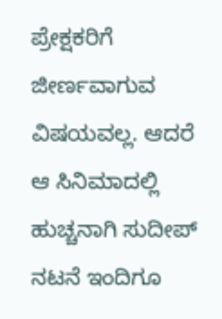ಪ್ರೇಕ್ಷಕರಿಗೆ ಜೀರ್ಣವಾಗುವ ವಿಷಯವಲ್ಲ. ಆದರೆ ಆ ಸಿನಿಮಾದಲ್ಲಿ ಹುಚ್ಚನಾಗಿ ಸುದೀಪ್ ನಟನೆ ಇಂದಿಗೂ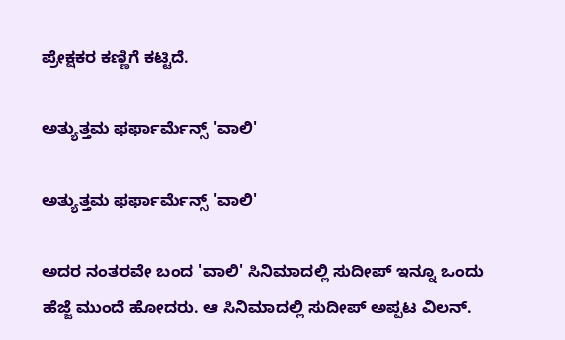ಪ್ರೇಕ್ಷಕರ ಕಣ್ಣಿಗೆ ಕಟ್ಟಿದೆ.

ಅತ್ಯುತ್ತಮ ಫರ್ಫಾರ್ಮೆನ್ಸ್ 'ವಾಲಿ'

ಅತ್ಯುತ್ತಮ ಫರ್ಫಾರ್ಮೆನ್ಸ್ 'ವಾಲಿ'

ಅದರ ನಂತರವೇ ಬಂದ 'ವಾಲಿ' ಸಿನಿಮಾದಲ್ಲಿ ಸುದೀಪ್ ಇನ್ನೂ ಒಂದು ಹೆಜ್ಜೆ ಮುಂದೆ ಹೋದರು. ಆ ಸಿನಿಮಾದಲ್ಲಿ ಸುದೀಪ್ ಅಪ್ಪಟ ವಿಲನ್.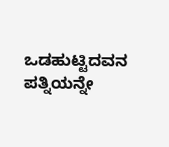ಒಡಹುಟ್ಟಿದವನ ಪತ್ನಿಯನ್ನೇ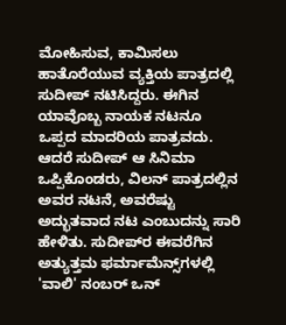ಮೋಹಿಸುವ, ಕಾಮಿಸಲು ಹಾತೊರೆಯುವ ವ್ಯಕ್ತಿಯ ಪಾತ್ರದಲ್ಲಿ ಸುದೀಪ್ ನಟಿಸಿದ್ದರು. ಈಗಿನ ಯಾವೊಬ್ಬ ನಾಯಕ ನಟನೂ ಒಪ್ಪದ ಮಾದರಿಯ ಪಾತ್ರವದು. ಆದರೆ ಸುದೀಪ್ ಆ ಸಿನಿಮಾ ಒಪ್ಪಿಕೊಂಡರು, ವಿಲನ್ ಪಾತ್ರದಲ್ಲಿನ ಅವರ ನಟನೆ, ಅವರೆಷ್ಟು ಅದ್ಭುತವಾದ ನಟ ಎಂಬುದನ್ನು ಸಾರಿ ಹೇಳಿತು. ಸುದೀಪ್‌ರ ಈವರೆಗಿನ ಅತ್ಯುತ್ತಮ ಫರ್ಮಾಮೆನ್ಸ್‌ಗಳಲ್ಲಿ 'ವಾಲಿ' ನಂಬರ್ ಒನ್‌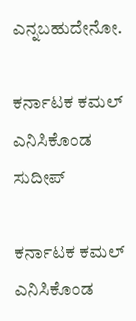ಎನ್ನಬಹುದೇನೋ.

ಕರ್ನಾಟಕ ಕಮಲ್ ಎನಿಸಿಕೊಂಡ ಸುದೀಪ್

ಕರ್ನಾಟಕ ಕಮಲ್ ಎನಿಸಿಕೊಂಡ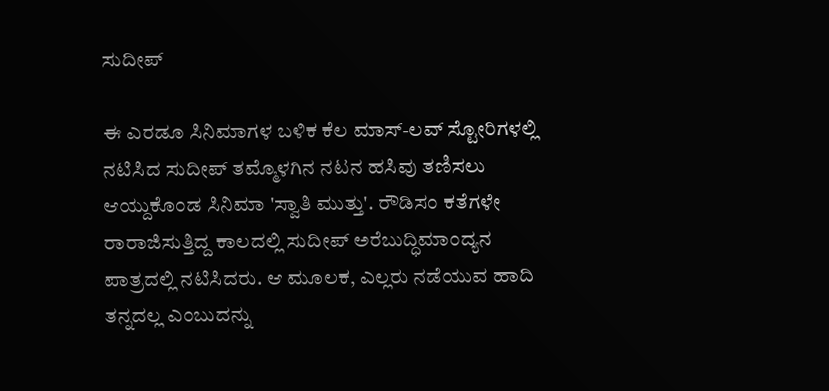ಸುದೀಪ್

ಈ ಎರಡೂ ಸಿನಿಮಾಗಳ ಬಳಿಕ ಕೆಲ ಮಾಸ್-ಲವ್ ಸ್ಟೋರಿಗಳಲ್ಲಿ ನಟಿಸಿದ ಸುದೀಪ್ ತಮ್ಮೊಳಗಿನ ನಟನ ಹಸಿವು ತಣಿಸಲು ಆಯ್ದುಕೊಂಡ ಸಿನಿಮಾ 'ಸ್ವಾತಿ ಮುತ್ತು'. ರೌಡಿಸಂ ಕತೆಗಳೇ ರಾರಾಜಿಸುತ್ತಿದ್ದ ಕಾಲದಲ್ಲಿ ಸುದೀಪ್ ಅರೆಬುದ್ಧಿಮಾಂದ್ಯನ ಪಾತ್ರದಲ್ಲಿ ನಟಿಸಿದರು. ಆ ಮೂಲಕ, ಎಲ್ಲರು ನಡೆಯುವ ಹಾದಿ ತನ್ನದಲ್ಲ ಎಂಬುದನ್ನು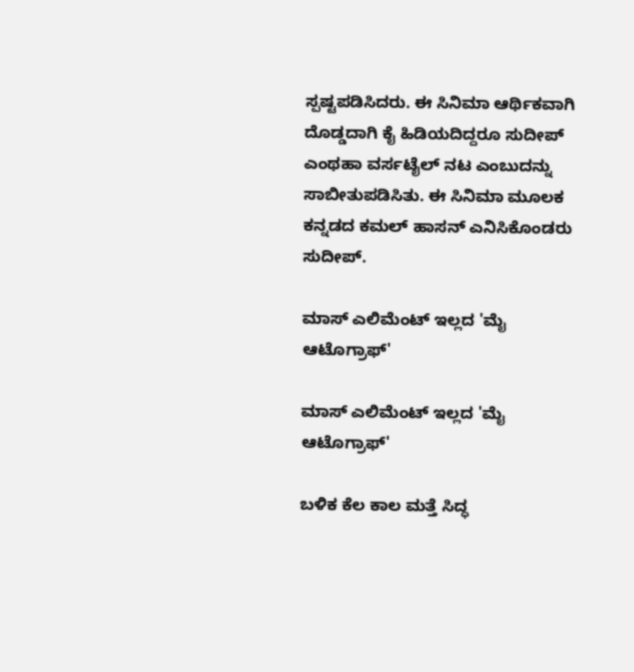ಸ್ಪಷ್ಟಪಡಿಸಿದರು. ಈ ಸಿನಿಮಾ ಆರ್ಥಿಕವಾಗಿ ದೊಡ್ಡದಾಗಿ ಕೈ ಹಿಡಿಯದಿದ್ದರೂ ಸುದೀಪ್ ಎಂಥಹಾ ವರ್ಸಟೈಲ್ ನಟ ಎಂಬುದನ್ನು ಸಾಬೀತುಪಡಿಸಿತು. ಈ ಸಿನಿಮಾ ಮೂಲಕ ಕನ್ನಡದ ಕಮಲ್ ಹಾಸನ್ ಎನಿಸಿಕೊಂಡರು ಸುದೀಪ್.

ಮಾಸ್ ಎಲಿಮೆಂಟ್ ಇಲ್ಲದ 'ಮೈ ಆಟೊಗ್ರಾಫ್'

ಮಾಸ್ ಎಲಿಮೆಂಟ್ ಇಲ್ಲದ 'ಮೈ ಆಟೊಗ್ರಾಫ್'

ಬಳಿಕ ಕೆಲ ಕಾಲ ಮತ್ತೆ ಸಿದ್ಧ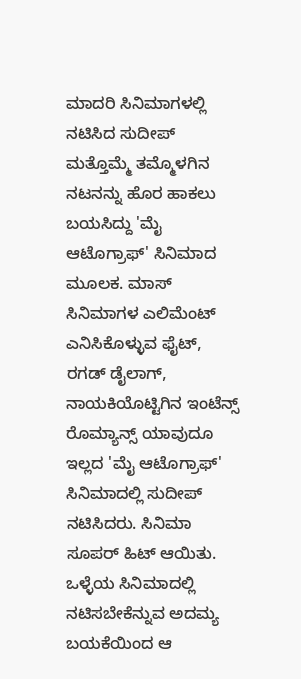ಮಾದರಿ ಸಿನಿಮಾಗಳಲ್ಲಿ ನಟಿಸಿದ ಸುದೀಪ್ ಮತ್ತೊಮ್ಮೆ ತಮ್ಮೊಳಗಿನ ನಟನನ್ನು ಹೊರ ಹಾಕಲು ಬಯಸಿದ್ದು 'ಮೈ ಆಟೊಗ್ರಾಫ್' ಸಿನಿಮಾದ ಮೂಲಕ. ಮಾಸ್ ಸಿನಿಮಾಗಳ ಎಲಿಮೆಂಟ್ ಎನಿಸಿಕೊಳ್ಳುವ ಫೈಟ್‌, ರಗಡ್ ಡೈಲಾಗ್, ನಾಯಕಿಯೊಟ್ಟಿಗಿನ ಇಂಟೆನ್ಸ್ ರೊಮ್ಯಾನ್ಸ್ ಯಾವುದೂ ಇಲ್ಲದ 'ಮೈ ಆಟೊಗ್ರಾಫ್' ಸಿನಿಮಾದಲ್ಲಿ ಸುದೀಪ್ ನಟಿಸಿದರು. ಸಿನಿಮಾ ಸೂಪರ್ ಹಿಟ್ ಆಯಿತು. ಒಳ್ಳೆಯ ಸಿನಿಮಾದಲ್ಲಿ ನಟಿಸಬೇಕೆನ್ನುವ ಅದಮ್ಯ ಬಯಕೆಯಿಂದ ಆ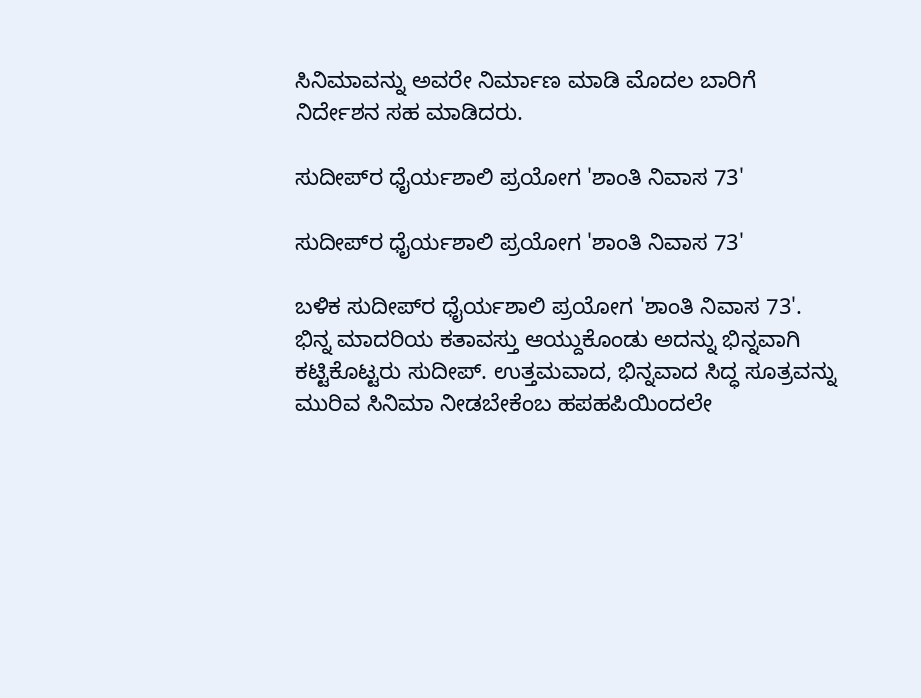ಸಿನಿಮಾವನ್ನು ಅವರೇ ನಿರ್ಮಾಣ ಮಾಡಿ ಮೊದಲ ಬಾರಿಗೆ ನಿರ್ದೇಶನ ಸಹ ಮಾಡಿದರು.

ಸುದೀಪ್‌ರ ಧೈರ್ಯಶಾಲಿ ಪ್ರಯೋಗ 'ಶಾಂತಿ ನಿವಾಸ 73'

ಸುದೀಪ್‌ರ ಧೈರ್ಯಶಾಲಿ ಪ್ರಯೋಗ 'ಶಾಂತಿ ನಿವಾಸ 73'

ಬಳಿಕ ಸುದೀಪ್‌ರ ಧೈರ್ಯಶಾಲಿ ಪ್ರಯೋಗ 'ಶಾಂತಿ ನಿವಾಸ 73'. ಭಿನ್ನ ಮಾದರಿಯ ಕತಾವಸ್ತು ಆಯ್ದುಕೊಂಡು ಅದನ್ನು ಭಿನ್ನವಾಗಿ ಕಟ್ಟಿಕೊಟ್ಟರು ಸುದೀಪ್. ಉತ್ತಮವಾದ, ಭಿನ್ನವಾದ ಸಿದ್ಧ ಸೂತ್ರವನ್ನು ಮುರಿವ ಸಿನಿಮಾ ನೀಡಬೇಕೆಂಬ ಹಪಹಪಿಯಿಂದಲೇ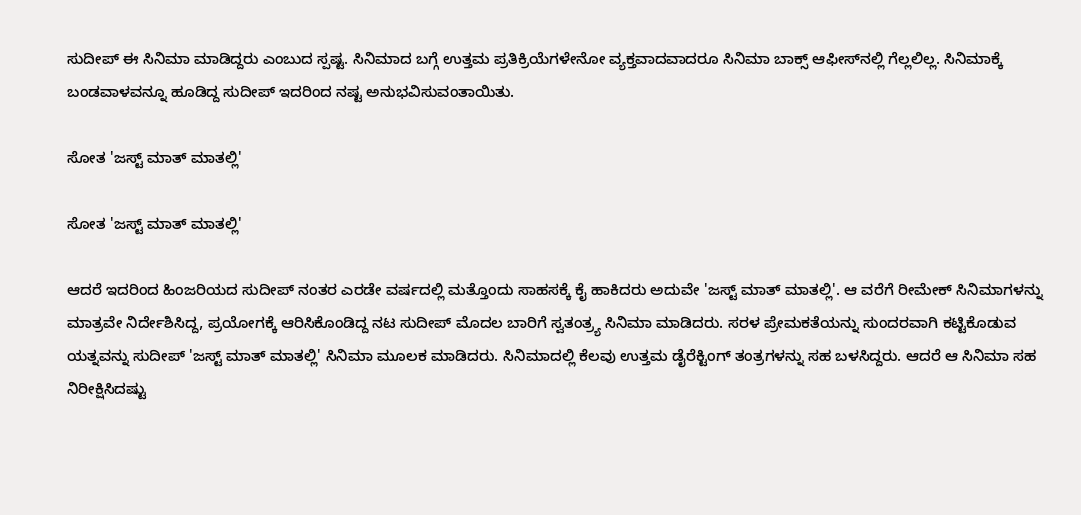ಸುದೀಪ್ ಈ ಸಿನಿಮಾ ಮಾಡಿದ್ದರು ಎಂಬುದ ಸ್ಪಷ್ಟ. ಸಿನಿಮಾದ ಬಗ್ಗೆ ಉತ್ತಮ ಪ್ರತಿಕ್ರಿಯೆಗಳೇನೋ ವ್ಯಕ್ತವಾದವಾದರೂ ಸಿನಿಮಾ ಬಾಕ್ಸ್‌ ಆಫೀಸ್‌ನಲ್ಲಿ ಗೆಲ್ಲಲಿಲ್ಲ. ಸಿನಿಮಾಕ್ಕೆ ಬಂಡವಾಳವನ್ನೂ ಹೂಡಿದ್ದ ಸುದೀಪ್‌ ಇದರಿಂದ ನಷ್ಟ ಅನುಭವಿಸುವಂತಾಯಿತು.

ಸೋತ 'ಜಸ್ಟ್ ಮಾತ್ ಮಾತಲ್ಲಿ'

ಸೋತ 'ಜಸ್ಟ್ ಮಾತ್ ಮಾತಲ್ಲಿ'

ಆದರೆ ಇದರಿಂದ ಹಿಂಜರಿಯದ ಸುದೀಪ್ ನಂತರ ಎರಡೇ ವರ್ಷದಲ್ಲಿ ಮತ್ತೊಂದು ಸಾಹಸಕ್ಕೆ ಕೈ ಹಾಕಿದರು ಅದುವೇ 'ಜಸ್ಟ್ ಮಾತ್ ಮಾತಲ್ಲಿ'. ಆ ವರೆಗೆ ರೀಮೇಕ್ ಸಿನಿಮಾಗಳನ್ನು ಮಾತ್ರವೇ ನಿರ್ದೇಶಿಸಿದ್ದ, ಪ್ರಯೋಗಕ್ಕೆ ಆರಿಸಿಕೊಂಡಿದ್ದ ನಟ ಸುದೀಪ್ ಮೊದಲ ಬಾರಿಗೆ ಸ್ವತಂತ್ರ್ಯ ಸಿನಿಮಾ ಮಾಡಿದರು. ಸರಳ ಪ್ರೇಮಕತೆಯನ್ನು ಸುಂದರವಾಗಿ ಕಟ್ಟಿಕೊಡುವ ಯತ್ನವನ್ನು ಸುದೀಪ್ 'ಜಸ್ಟ್ ಮಾತ್ ಮಾತಲ್ಲಿ' ಸಿನಿಮಾ ಮೂಲಕ ಮಾಡಿದರು. ಸಿನಿಮಾದಲ್ಲಿ ಕೆಲವು ಉತ್ತಮ ಡೈರೆಕ್ಟಿಂಗ್ ತಂತ್ರಗಳನ್ನು ಸಹ ಬಳಸಿದ್ದರು. ಆದರೆ ಆ ಸಿನಿಮಾ ಸಹ ನಿರೀಕ್ಷಿಸಿದಷ್ಟು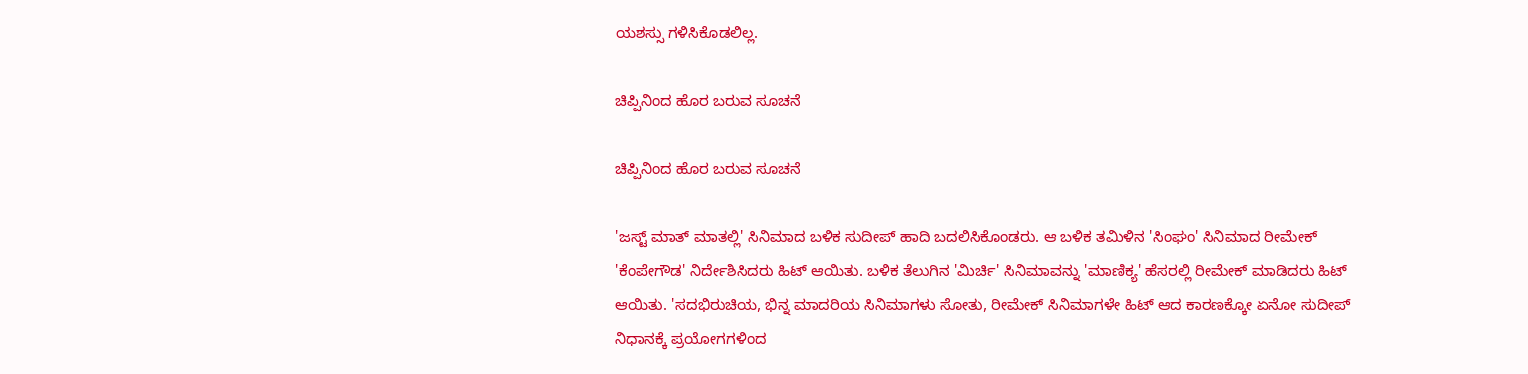ಯಶಸ್ಸು ಗಳಿಸಿಕೊಡಲಿಲ್ಲ.

ಚಿಪ್ಪಿನಿಂದ ಹೊರ ಬರುವ ಸೂಚನೆ

ಚಿಪ್ಪಿನಿಂದ ಹೊರ ಬರುವ ಸೂಚನೆ

'ಜಸ್ಟ್ ಮಾತ್ ಮಾತಲ್ಲಿ' ಸಿನಿಮಾದ ಬಳಿಕ ಸುದೀಪ್ ಹಾದಿ ಬದಲಿಸಿಕೊಂಡರು. ಆ ಬಳಿಕ ತಮಿಳಿನ 'ಸಿಂಘಂ' ಸಿನಿಮಾದ ರೀಮೇಕ್ 'ಕೆಂಪೇಗೌಡ' ನಿರ್ದೇಶಿಸಿದರು ಹಿಟ್ ಆಯಿತು. ಬಳಿಕ ತೆಲುಗಿನ 'ಮಿರ್ಚಿ' ಸಿನಿಮಾವನ್ನು 'ಮಾಣಿಕ್ಯ' ಹೆಸರಲ್ಲಿ ರೀಮೇಕ್ ಮಾಡಿದರು ಹಿಟ್ ಆಯಿತು. 'ಸದಭಿರುಚಿಯ, ಭಿನ್ನ ಮಾದರಿಯ ಸಿನಿಮಾಗಳು ಸೋತು, ರೀಮೇಕ್ ಸಿನಿಮಾಗಳೇ ಹಿಟ್ ಆದ ಕಾರಣಕ್ಕೋ ಏನೋ ಸುದೀಪ್ ನಿಧಾನಕ್ಕೆ ಪ್ರಯೋಗಗಳಿಂದ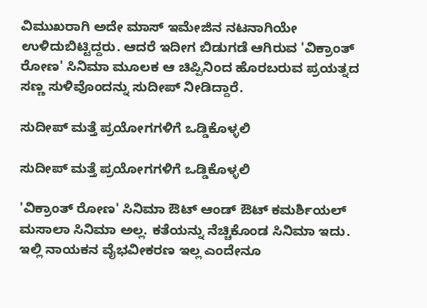ವಿಮುಖರಾಗಿ ಅದೇ ಮಾಸ್ ಇಮೇಜಿನ ನಟನಾಗಿಯೇ ಉಳಿದುಬಿಟ್ಟಿದ್ದರು. ಆದರೆ ಇದೀಗ ಬಿಡುಗಡೆ ಆಗಿರುವ 'ವಿಕ್ರಾಂತ್ ರೋಣ' ಸಿನಿಮಾ ಮೂಲಕ ಆ ಚಿಪ್ಪಿನಿಂದ ಹೊರಬರುವ ಪ್ರಯತ್ನದ ಸಣ್ಣ ಸುಳಿವೊಂದನ್ನು ಸುದೀಪ್ ನೀಡಿದ್ದಾರೆ.

ಸುದೀಪ್ ಮತ್ತೆ ಪ್ರಯೋಗಗಳಿಗೆ ಒಡ್ಡಿಕೊಳ್ಳಲಿ

ಸುದೀಪ್ ಮತ್ತೆ ಪ್ರಯೋಗಗಳಿಗೆ ಒಡ್ಡಿಕೊಳ್ಳಲಿ

'ವಿಕ್ರಾಂತ್ ರೋಣ' ಸಿನಿಮಾ ಔಟ್ ಆಂಡ್ ಔಟ್ ಕಮರ್ಶಿಯಲ್ ಮಸಾಲಾ ಸಿನಿಮಾ ಅಲ್ಲ. ಕತೆಯನ್ನು ನೆಚ್ಚಿಕೊಂಡ ಸಿನಿಮಾ ಇದು. ಇಲ್ಲಿ ನಾಯಕನ ವೈಭವೀಕರಣ ಇಲ್ಲ ಎಂದೇನೂ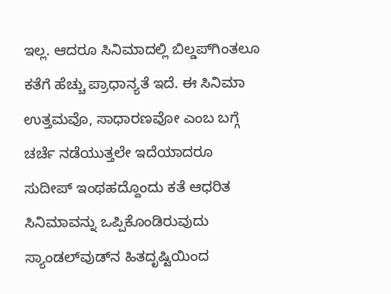ಇಲ್ಲ. ಆದರೂ ಸಿನಿಮಾದಲ್ಲಿ ಬಿಲ್ಡಪ್‌ಗಿಂತಲೂ ಕತೆಗೆ ಹೆಚ್ಚು ಪ್ರಾಧಾನ್ಯತೆ ಇದೆ. ಈ ಸಿನಿಮಾ ಉತ್ತಮವೊ, ಸಾಧಾರಣವೋ ಎಂಬ ಬಗ್ಗೆ ಚರ್ಚೆ ನಡೆಯುತ್ತಲೇ ಇದೆಯಾದರೂ ಸುದೀಪ್ ಇಂಥಹದ್ದೊಂದು ಕತೆ ಆಧರಿತ ಸಿನಿಮಾವನ್ನು ಒಪ್ಪಿಕೊಂಡಿರುವುದು ಸ್ಯಾಂಡಲ್‌ವುಡ್‌ನ ಹಿತದೃಷ್ಟಿಯಿಂದ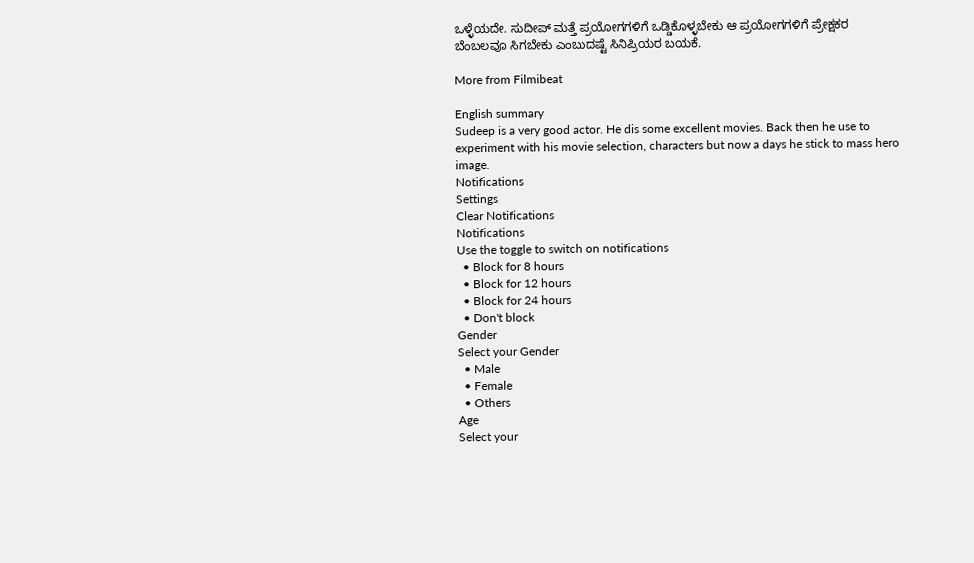ಒಳ್ಳೆಯದೇ. ಸುದೀಪ್ ಮತ್ತೆ ಪ್ರಯೋಗಗಳಿಗೆ ಒಡ್ಡಿಕೊಳ್ಳಬೇಕು ಆ ಪ್ರಯೋಗಗಳಿಗೆ ಪ್ರೇಕ್ಷಕರ ಬೆಂಬಲವೂ ಸಿಗಬೇಕು ಎಂಬುದಷ್ಟೆ ಸಿನಿಪ್ರಿಯರ ಬಯಕೆ.

More from Filmibeat

English summary
Sudeep is a very good actor. He dis some excellent movies. Back then he use to experiment with his movie selection, characters but now a days he stick to mass hero image.
Notifications
Settings
Clear Notifications
Notifications
Use the toggle to switch on notifications
  • Block for 8 hours
  • Block for 12 hours
  • Block for 24 hours
  • Don't block
Gender
Select your Gender
  • Male
  • Female
  • Others
Age
Select your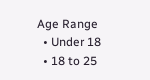Age Range
  • Under 18
  • 18 to 25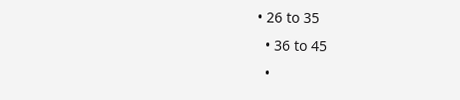• 26 to 35
  • 36 to 45
  •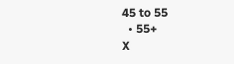45 to 55
  • 55+
X